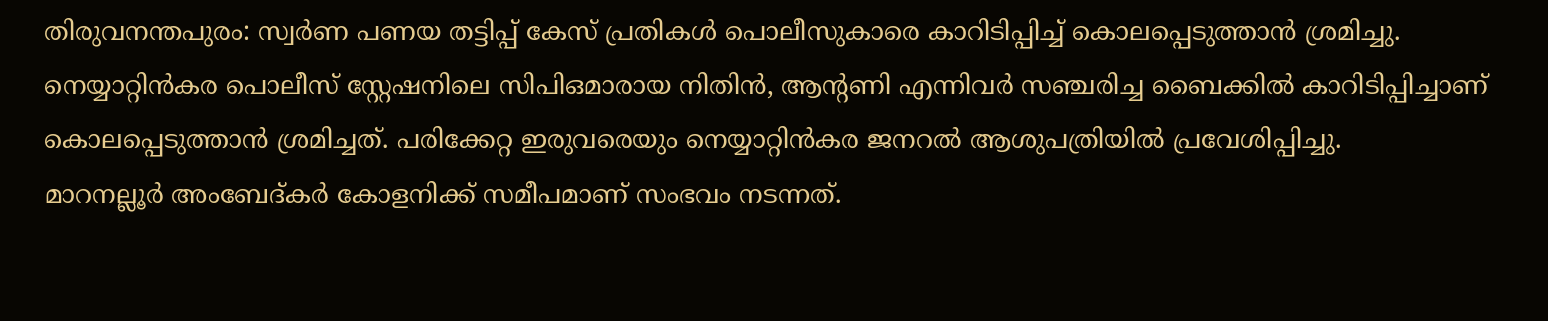തിരുവനന്തപുരം: സ്വർണ പണയ തട്ടിപ്പ് കേസ് പ്രതികൾ പൊലീസുകാരെ കാറിടിപ്പിച്ച് കൊലപ്പെടുത്താൻ ശ്രമിച്ചു. നെയ്യാറ്റിൻകര പൊലീസ് സ്റ്റേഷനിലെ സിപിഒമാരായ നിതിൻ, ആന്റണി എന്നിവർ സഞ്ചരിച്ച ബൈക്കിൽ കാറിടിപ്പിച്ചാണ് കൊലപ്പെടുത്താൻ ശ്രമിച്ചത്. പരിക്കേറ്റ ഇരുവരെയും നെയ്യാറ്റിൻകര ജനറൽ ആശുപത്രിയിൽ പ്രവേശിപ്പിച്ചു.
മാറനല്ലൂർ അംബേദ്കർ കോളനിക്ക് സമീപമാണ് സംഭവം നടന്നത്.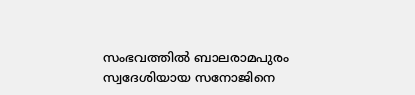സംഭവത്തിൽ ബാലരാമപുരം സ്വദേശിയായ സനോജിനെ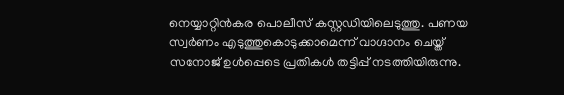നെയ്യാറ്റിൻകര പൊലീസ് കസ്റ്റഡിയിലെടുത്തു. പണയ സ്വർണം എടുത്തുകൊടുക്കാമെന്ന് വാഗ്ദാനം ചെയ്ത് സനോജ് ഉൾപ്പെടെ പ്രതികൾ തട്ടിപ്പ് നടത്തിയിരുന്നു.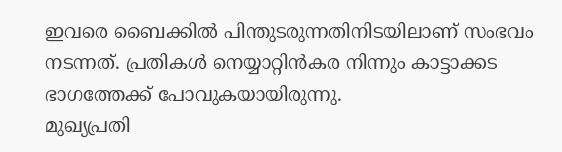ഇവരെ ബൈക്കിൽ പിന്തുടരുന്നതിനിടയിലാണ് സംഭവം നടന്നത്. പ്രതികൾ നെയ്യാറ്റിൻകര നിന്നും കാട്ടാക്കട ഭാഗത്തേക്ക് പോവുകയായിരുന്നു.
മുഖ്യപ്രതി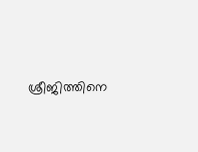ശ്രീജിത്തിനെ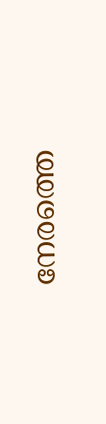നേരത്തെ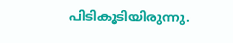പിടികൂടിയിരുന്നു.